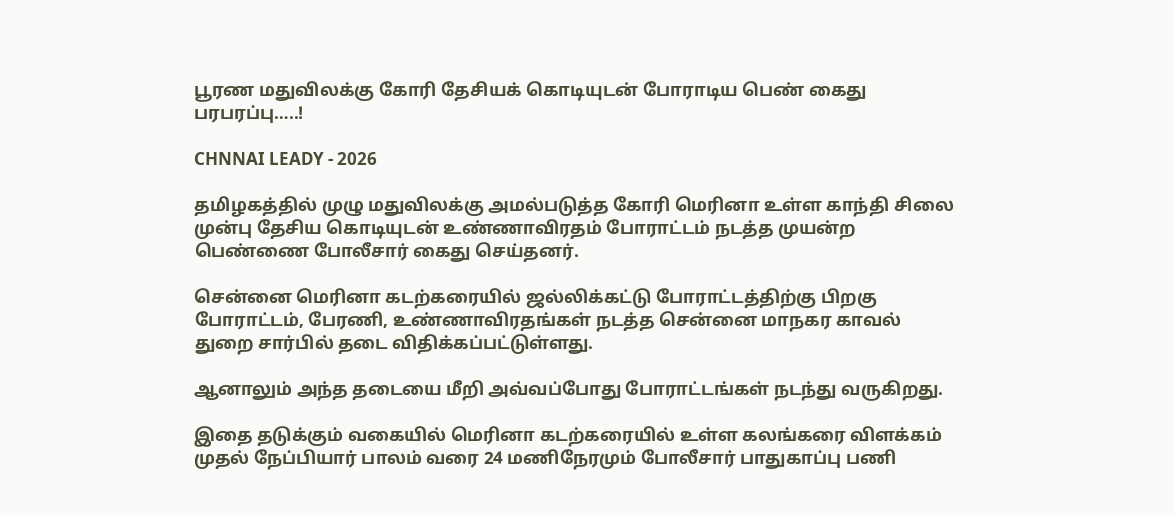பூரண மதுவிலக்கு கோரி தேசியக் கொடியுடன் போராடிய பெண் கைது பரபரப்பு…..!

CHNNAI LEADY - 2026

தமிழகத்தில் முழு மதுவிலக்கு அமல்படுத்த கோரி மெரினா உள்ள காந்தி சிலை முன்பு தேசிய கொடியுடன் உண்ணாவிரதம் போராட்டம் நடத்த முயன்ற பெண்ணை போலீசார் கைது செய்தனர்.

சென்னை மெரினா கடற்கரையில் ஜல்லிக்கட்டு போராட்டத்திற்கு பிறகு போராட்டம், பேரணி, உண்ணாவிரதங்கள் நடத்த சென்னை மாநகர காவல் துறை சார்பில் தடை விதிக்கப்பட்டுள்ளது.

ஆனாலும் அந்த தடையை மீறி அவ்வப்போது போராட்டங்கள் நடந்து வருகிறது.

இதை தடுக்கும் வகையில் மெரினா கடற்கரையில் உள்ள கலங்கரை விளக்கம் முதல் நேப்பியார் பாலம் வரை 24 மணிநேரமும் போலீசார் பாதுகாப்பு பணி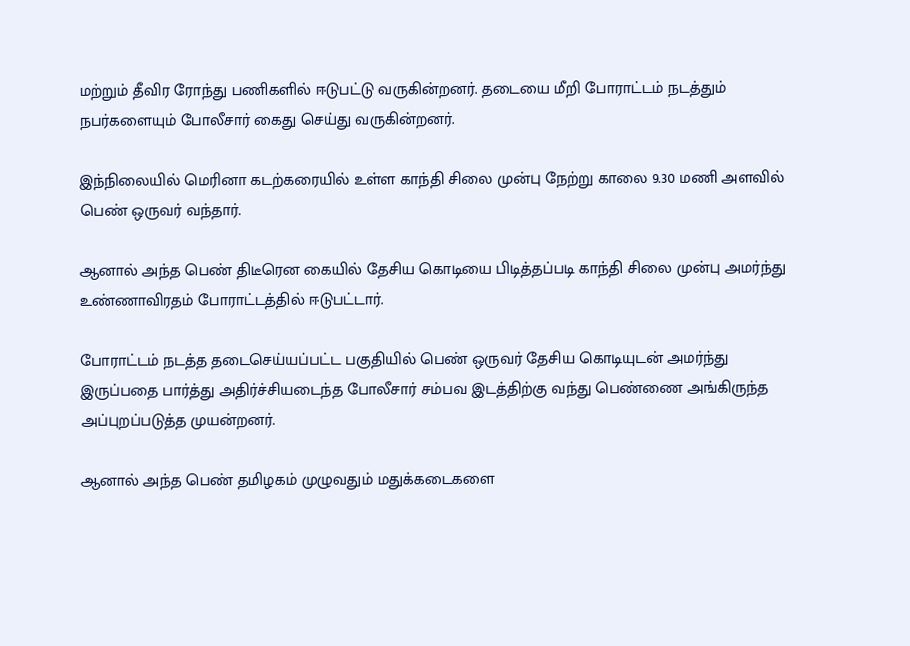மற்றும் தீவிர ரோந்து பணிகளில் ஈடுபட்டு வருகின்றனர். தடையை மீறி போராட்டம் நடத்தும் நபர்களையும் போலீசார் கைது செய்து வருகின்றனர்.

இந்நிலையில் மெரினா கடற்கரையில் உள்ள காந்தி சிலை முன்பு நேற்று காலை 9.30 மணி அளவில் பெண் ஒருவர் வந்தார்.

ஆனால் அந்த பெண் திடீரென கையில் தேசிய கொடியை பிடித்தப்படி காந்தி சிலை முன்பு அமர்ந்து உண்ணாவிரதம் போராட்டத்தில் ஈடுபட்டார்.

போராட்டம் நடத்த தடைசெய்யப்பட்ட பகுதியில் பெண் ஒருவர் தேசிய கொடியுடன் அமர்ந்து இருப்பதை பார்த்து அதிர்ச்சியடைந்த போலீசார் சம்பவ இடத்திற்கு வந்து பெண்ணை அங்கிருந்த அப்புறப்படுத்த முயன்றனர்.

ஆனால் அந்த பெண் தமிழகம் முழுவதும் மதுக்கடைகளை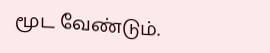மூட வேண்டும்.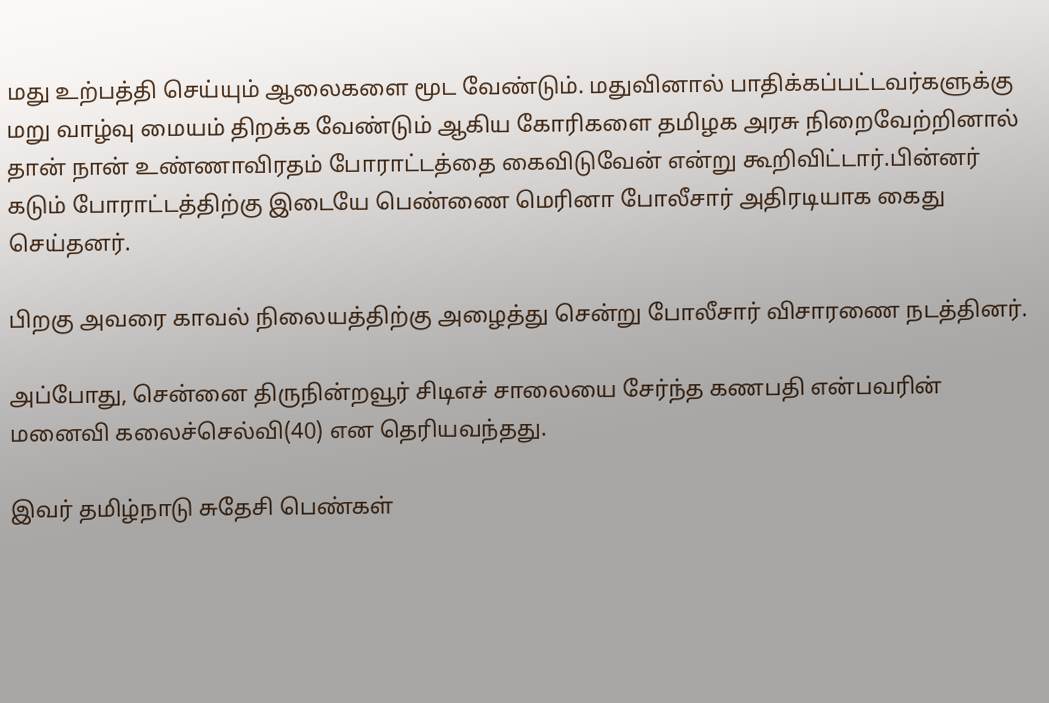மது உற்பத்தி செய்யும் ஆலைகளை மூட வேண்டும். மதுவினால் பாதிக்கப்பட்டவர்களுக்கு மறு வாழ்வு மையம் திறக்க வேண்டும் ஆகிய கோரிகளை தமிழக அரசு நிறைவேற்றினால் தான் நான் உண்ணாவிரதம் போராட்டத்தை கைவிடுவேன் என்று கூறிவிட்டார்.பின்னர் கடும் போராட்டத்திற்கு இடையே பெண்ணை மெரினா போலீசார் அதிரடியாக கைது செய்தனர்.

பிறகு அவரை காவல் நிலையத்திற்கு அழைத்து சென்று போலீசார் விசாரணை நடத்தினர்.

அப்போது, சென்னை திருநின்றவூர் சிடிஎச் சாலையை சேர்ந்த கணபதி என்பவரின் மனைவி கலைச்செல்வி(40) என தெரியவந்தது.

இவர் தமிழ்நாடு சுதேசி பெண்கள்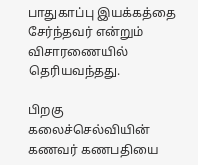பாதுகாப்பு இயக்கத்தை சேர்ந்தவர் என்றும் விசாரணையில் தெரியவந்தது.

பிறகு கலைச்செல்வியின் கணவர் கணபதியை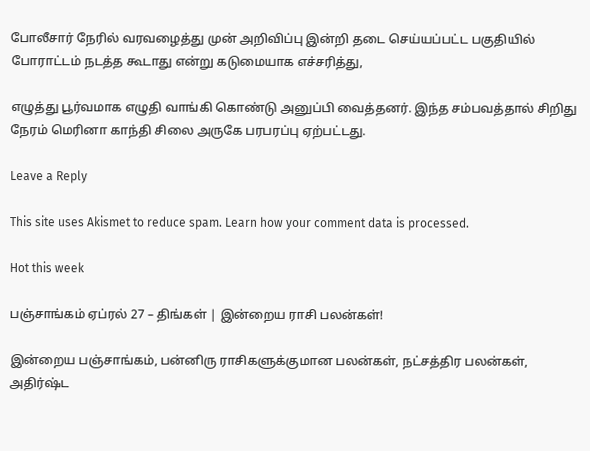போலீசார் நேரில் வரவழைத்து முன் அறிவிப்பு இன்றி தடை செய்யப்பட்ட பகுதியில் போராட்டம் நடத்த கூடாது என்று கடுமையாக எச்சரித்து,

எழுத்து பூர்வமாக எழுதி வாங்கி கொண்டு அனுப்பி வைத்தனர். இந்த சம்பவத்தால் சிறிது நேரம் மெரினா காந்தி சிலை அருகே பரபரப்பு ஏற்பட்டது.

Leave a Reply

This site uses Akismet to reduce spam. Learn how your comment data is processed.

Hot this week

பஞ்சாங்கம் ஏப்ரல் 27 – திங்கள் | இன்றைய ராசி பலன்கள்!

இன்றைய பஞ்சாங்கம், பன்னிரு ராசிகளுக்குமான பலன்கள், நட்சத்திர பலன்கள், அதிர்ஷ்ட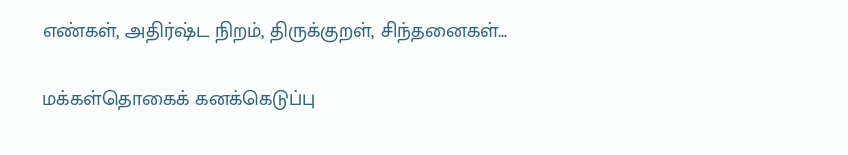எண்கள், அதிர்ஷ்ட நிறம், திருக்குறள், சிந்தனைகள்...

மக்கள்தொகைக் கனக்கெடுப்பு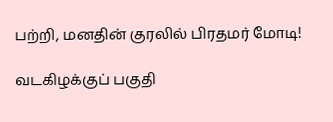பற்றி, மனதின் குரலில் பிரதமர் மோடி!

வடகிழக்குப் பகுதி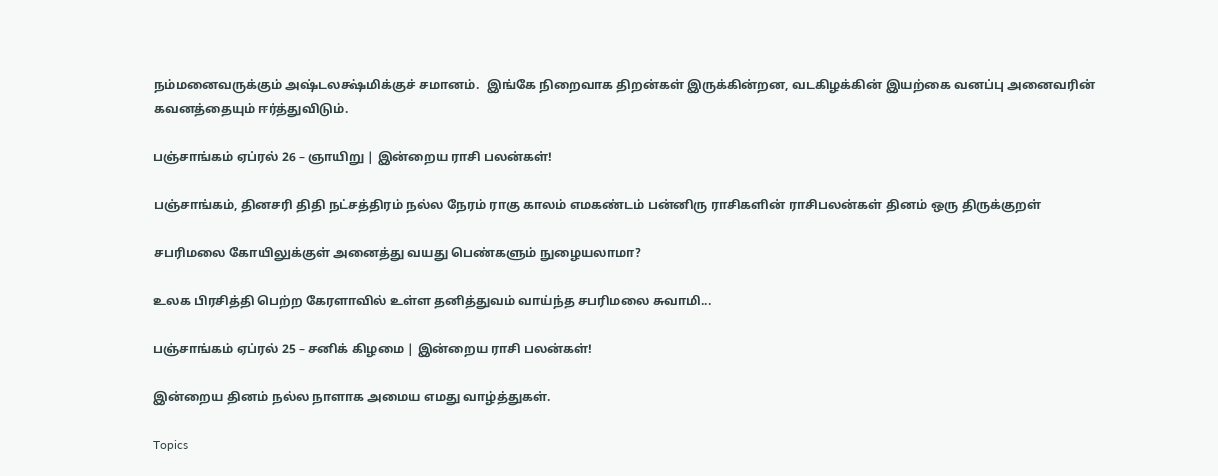நம்மனைவருக்கும் அஷ்டலக்ஷ்மிக்குச் சமானம்.  இங்கே நிறைவாக திறன்கள் இருக்கின்றன, வடகிழக்கின் இயற்கை வனப்பு அனைவரின் கவனத்தையும் ஈர்த்துவிடும்.

பஞ்சாங்கம் ஏப்ரல் 26 – ஞாயிறு | இன்றைய ராசி பலன்கள்!

பஞ்சாங்கம், தினசரி திதி நட்சத்திரம் நல்ல நேரம் ராகு காலம் எமகண்டம் பன்னிரு ராசிகளின் ராசிபலன்கள் தினம் ஒரு திருக்குறள்

சபரிமலை கோயிலுக்குள் அனைத்து வயது பெண்களும் நுழையலாமா?

உலக பிரசித்தி பெற்ற கேரளாவில் உள்ள தனித்துவம் வாய்ந்த சபரிமலை சுவாமி...

பஞ்சாங்கம் ஏப்ரல் 25 – சனிக் கிழமை | இன்றைய ராசி பலன்கள்!

இன்றைய தினம் நல்ல நாளாக அமைய எமது வாழ்த்துகள்.

Topics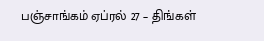பஞ்சாங்கம் ஏப்ரல் 27 – திங்கள்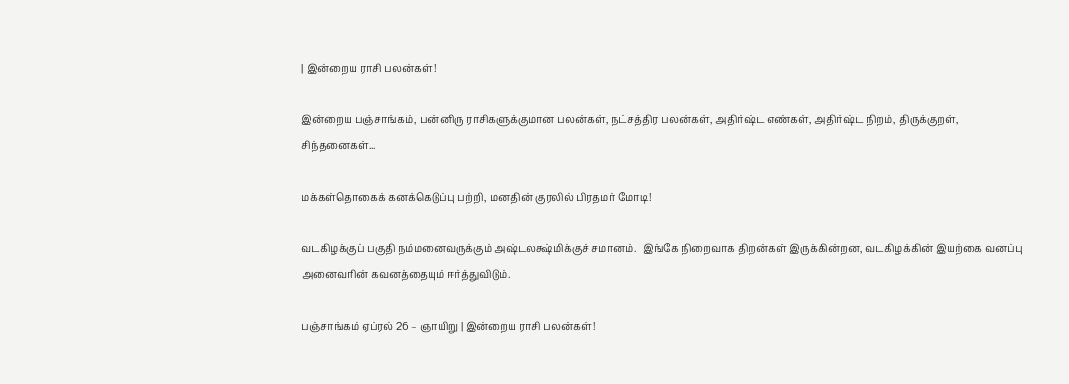| இன்றைய ராசி பலன்கள்!

இன்றைய பஞ்சாங்கம், பன்னிரு ராசிகளுக்குமான பலன்கள், நட்சத்திர பலன்கள், அதிர்ஷ்ட எண்கள், அதிர்ஷ்ட நிறம், திருக்குறள், சிந்தனைகள்...

மக்கள்தொகைக் கனக்கெடுப்பு பற்றி, மனதின் குரலில் பிரதமர் மோடி!

வடகிழக்குப் பகுதி நம்மனைவருக்கும் அஷ்டலக்ஷ்மிக்குச் சமானம்.  இங்கே நிறைவாக திறன்கள் இருக்கின்றன, வடகிழக்கின் இயற்கை வனப்பு அனைவரின் கவனத்தையும் ஈர்த்துவிடும்.

பஞ்சாங்கம் ஏப்ரல் 26 – ஞாயிறு | இன்றைய ராசி பலன்கள்!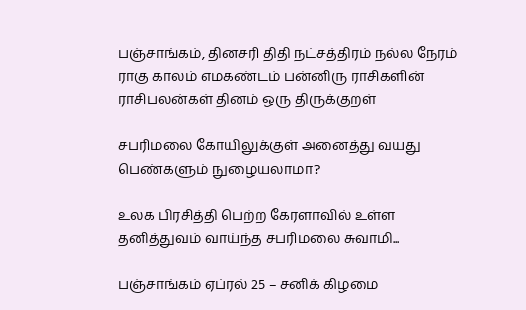பஞ்சாங்கம், தினசரி திதி நட்சத்திரம் நல்ல நேரம் ராகு காலம் எமகண்டம் பன்னிரு ராசிகளின் ராசிபலன்கள் தினம் ஒரு திருக்குறள்

சபரிமலை கோயிலுக்குள் அனைத்து வயது பெண்களும் நுழையலாமா?

உலக பிரசித்தி பெற்ற கேரளாவில் உள்ள தனித்துவம் வாய்ந்த சபரிமலை சுவாமி...

பஞ்சாங்கம் ஏப்ரல் 25 – சனிக் கிழமை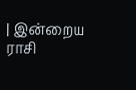| இன்றைய ராசி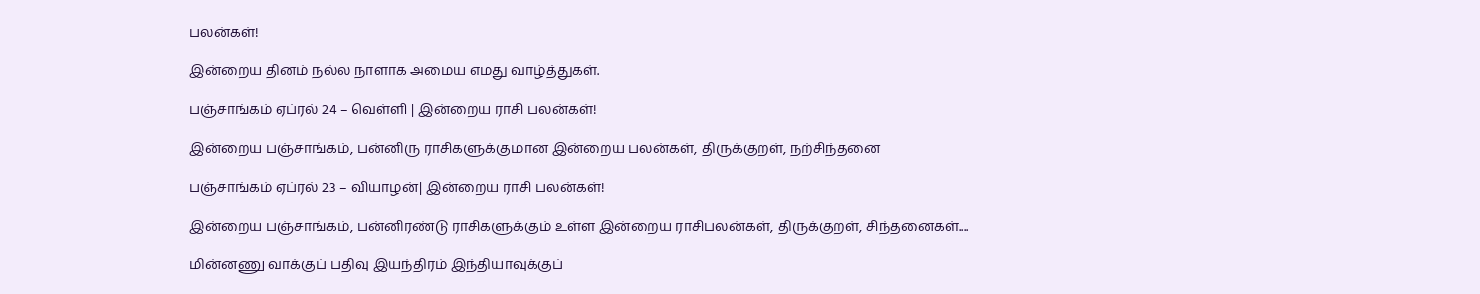பலன்கள்!

இன்றைய தினம் நல்ல நாளாக அமைய எமது வாழ்த்துகள்.

பஞ்சாங்கம் ஏப்ரல் 24 – வெள்ளி | இன்றைய ராசி பலன்கள்!

இன்றைய பஞ்சாங்கம், பன்னிரு ராசிகளுக்குமான இன்றைய பலன்கள், திருக்குறள், நற்சிந்தனை

பஞ்சாங்கம் ஏப்ரல் 23 – வியாழன்| இன்றைய ராசி பலன்கள்!

இன்றைய பஞ்சாங்கம், பன்னிரண்டு ராசிகளுக்கும் உள்ள இன்றைய ராசிபலன்கள், திருக்குறள், சிந்தனைகள்....

மின்னணு வாக்குப் பதிவு இயந்திரம் இந்தியாவுக்குப்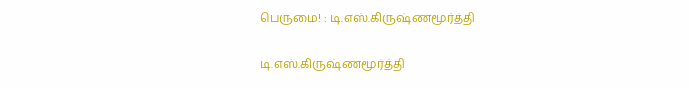பெருமை! : டி.எஸ்.கிருஷ்ணமூர்த்தி

டி.எஸ்.கிருஷ்ணமூர்த்தி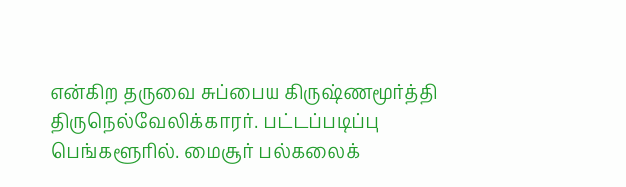என்கிற தருவை சுப்பைய கிருஷ்ணமூர்த்தி திருநெல்வேலிக்காரர். பட்டப்படிப்பு பெங்களூரில். மைசூர் பல்கலைக்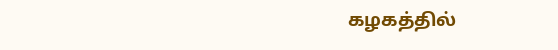கழகத்தில்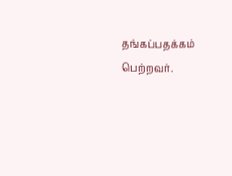தங்கப்பதக்கம் பெற்றவர்.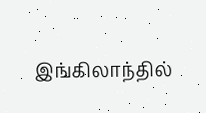இங்கிலாந்தில்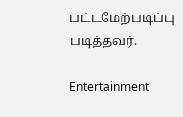பட்டமேற்படிப்பு படித்தவர்.

Entertainment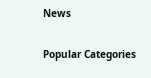News

Popular Categories